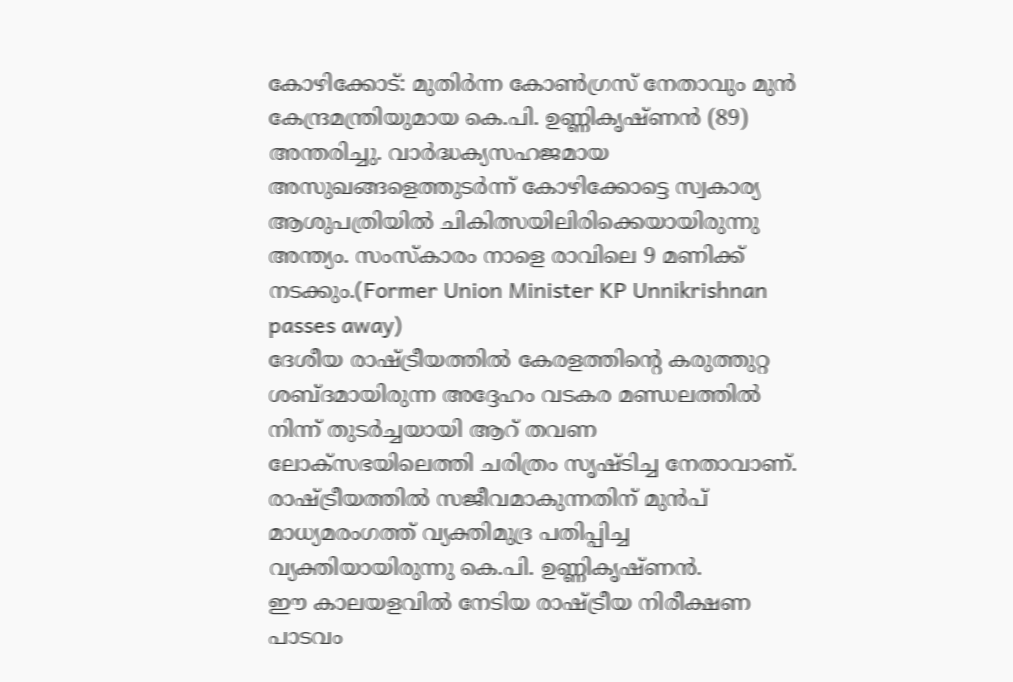കോഴിക്കോട്: മുതിർന്ന കോൺഗ്രസ് നേതാവും മുൻ കേന്ദ്രമന്ത്രിയുമായ കെ.പി. ഉണ്ണികൃഷ്ണൻ (89) അന്തരിച്ചു. വാർദ്ധക്യസഹജമായ അസുഖങ്ങളെത്തുടർന്ന് കോഴിക്കോട്ടെ സ്വകാര്യ ആശുപത്രിയിൽ ചികിത്സയിലിരിക്കെയായിരുന്നു അന്ത്യം. സംസ്കാരം നാളെ രാവിലെ 9 മണിക്ക് നടക്കും.(Former Union Minister KP Unnikrishnan passes away)
ദേശീയ രാഷ്ട്രീയത്തിൽ കേരളത്തിന്റെ കരുത്തുറ്റ ശബ്ദമായിരുന്ന അദ്ദേഹം വടകര മണ്ഡലത്തിൽ നിന്ന് തുടർച്ചയായി ആറ് തവണ ലോക്സഭയിലെത്തി ചരിത്രം സൃഷ്ടിച്ച നേതാവാണ്. രാഷ്ട്രീയത്തിൽ സജീവമാകുന്നതിന് മുൻപ് മാധ്യമരംഗത്ത് വ്യക്തിമുദ്ര പതിപ്പിച്ച വ്യക്തിയായിരുന്നു കെ.പി. ഉണ്ണികൃഷ്ണൻ.
ഈ കാലയളവിൽ നേടിയ രാഷ്ട്രീയ നിരീക്ഷണ പാടവം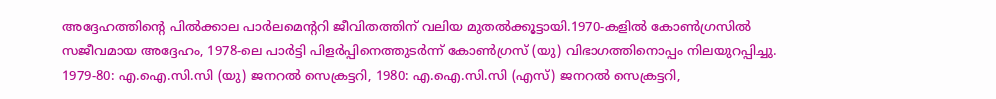അദ്ദേഹത്തിന്റെ പിൽക്കാല പാർലമെന്ററി ജീവിതത്തിന് വലിയ മുതൽക്കൂട്ടായി.1970-കളിൽ കോൺഗ്രസിൽ സജീവമായ അദ്ദേഹം, 1978-ലെ പാർട്ടി പിളർപ്പിനെത്തുടർന്ന് കോൺഗ്രസ് (യു) വിഭാഗത്തിനൊപ്പം നിലയുറപ്പിച്ചു. 1979-80: എ.ഐ.സി.സി (യു) ജനറൽ സെക്രട്ടറി, 1980: എ.ഐ.സി.സി (എസ്) ജനറൽ സെക്രട്ടറി,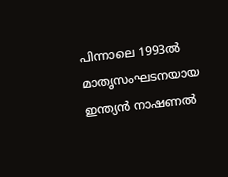പിന്നാലെ 1993ൽ മാതൃസംഘടനയായ ഇന്ത്യൻ നാഷണൽ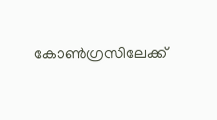കോൺഗ്രസിലേക്ക്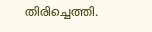തിരിച്ചെത്തി.